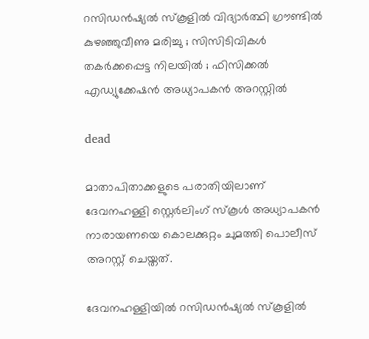റസിഡന്‍ഷ്യല്‍ സ്‌കൂളില്‍ വിദ്യാര്‍ത്ഥി ഗ്രൗണ്ടില്‍ കുഴഞ്ഞുവീണു മരിച്ചു ; സിസിടിവികള്‍ തകര്‍ക്കപ്പെട്ട നിലയില്‍ ; ഫിസിക്കല്‍ എഡ്യുക്കേഷന്‍ അധ്യാപകന്‍ അറസ്റ്റില്‍

dead

മാതാപിതാക്കളുടെ പരാതിയിലാണ് ദേവനഹള്ളി സ്റ്റെര്‍ലിംഗ് സ്‌കൂള്‍ അധ്യാപകന്‍ നാരായണയെ കൊലക്കുറ്റം ചുമത്തി പൊലീസ് അറസ്റ്റ് ചെയ്തത്.

ദേവനഹള്ളിയില്‍ റസിഡന്‍ഷ്യല്‍ സ്‌കൂളില്‍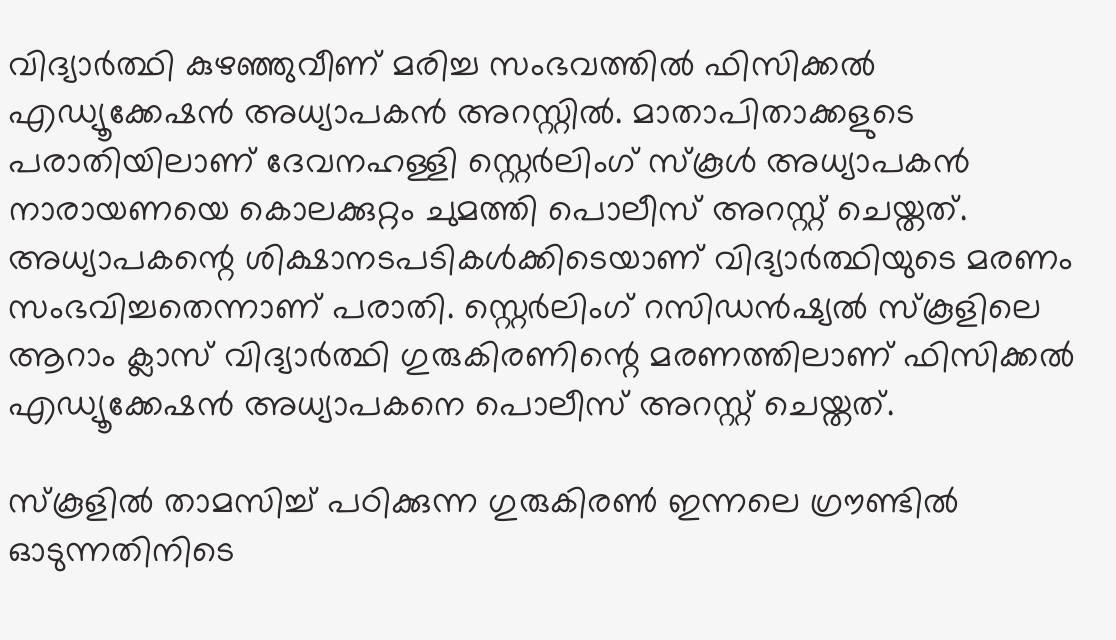വിദ്യാര്‍ത്ഥി കുഴഞ്ഞുവീണ് മരിച്ച സംഭവത്തില്‍ ഫിസിക്കല്‍ എഡ്യൂക്കേഷന്‍ അധ്യാപകന്‍ അറസ്റ്റില്‍. മാതാപിതാക്കളുടെ പരാതിയിലാണ് ദേവനഹള്ളി സ്റ്റെര്‍ലിംഗ് സ്‌കൂള്‍ അധ്യാപകന്‍ നാരായണയെ കൊലക്കുറ്റം ചുമത്തി പൊലീസ് അറസ്റ്റ് ചെയ്തത്. അധ്യാപകന്റെ ശിക്ഷാനടപടികള്‍ക്കിടെയാണ് വിദ്യാര്‍ത്ഥിയുടെ മരണം സംഭവിച്ചതെന്നാണ് പരാതി. സ്റ്റെര്‍ലിംഗ് റസിഡന്‍ഷ്യല്‍ സ്‌കൂളിലെ ആറാം ക്ലാസ് വിദ്യാര്‍ത്ഥി ഗുരുകിരണിന്റെ മരണത്തിലാണ് ഫിസിക്കല്‍ എഡ്യൂക്കേഷന്‍ അധ്യാപകനെ പൊലീസ് അറസ്റ്റ് ചെയ്തത്.

സ്‌കൂളില്‍ താമസിച്ച് പഠിക്കുന്ന ഗുരുകിരണ്‍ ഇന്നലെ ഗ്രൗണ്ടില്‍ ഓടുന്നതിനിടെ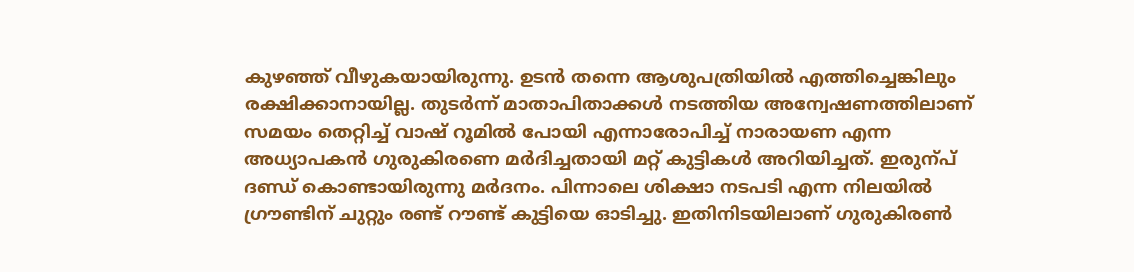കുഴഞ്ഞ് വീഴുകയായിരുന്നു. ഉടന്‍ തന്നെ ആശുപത്രിയില്‍ എത്തിച്ചെങ്കിലും രക്ഷിക്കാനായില്ല. തുടര്‍ന്ന് മാതാപിതാക്കള്‍ നടത്തിയ അന്വേഷണത്തിലാണ് സമയം തെറ്റിച്ച് വാഷ് റൂമില്‍ പോയി എന്നാരോപിച്ച് നാരായണ എന്ന അധ്യാപകന്‍ ഗുരുകിരണെ മര്‍ദിച്ചതായി മറ്റ് കുട്ടികള്‍ അറിയിച്ചത്. ഇരുന്പ് ദണ്ഡ് കൊണ്ടായിരുന്നു മര്‍ദനം. പിന്നാലെ ശിക്ഷാ നടപടി എന്ന നിലയില്‍ ഗ്രൗണ്ടിന് ചുറ്റും രണ്ട് റൗണ്ട് കുട്ടിയെ ഓടിച്ചു. ഇതിനിടയിലാണ് ഗുരുകിരണ്‍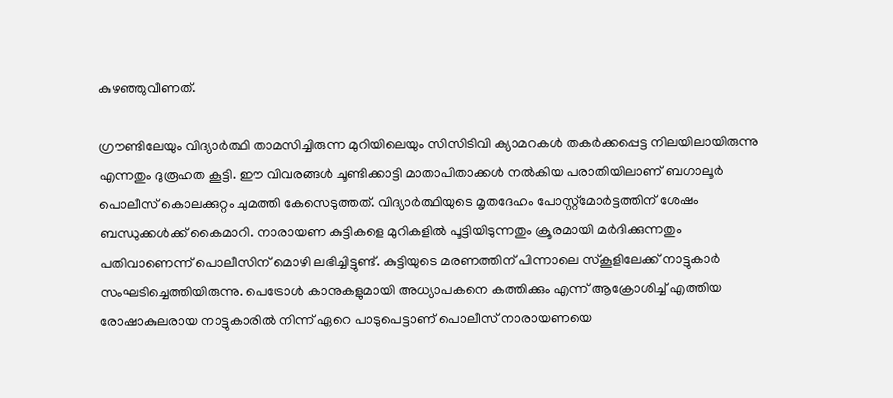കുഴഞ്ഞുവീണത്.

ഗ്രൗണ്ടിലേയും വിദ്യാര്‍ത്ഥി താമസിച്ചിരുന്ന മുറിയിലെയും സിസിടിവി ക്യാമറകള്‍ തകര്‍ക്കപ്പെട്ട നിലയിലായിരുന്നു എന്നതും ദുരൂഹത കൂട്ടി. ഈ വിവരങ്ങള്‍ ചൂണ്ടിക്കാട്ടി മാതാപിതാക്കള്‍ നല്‍കിയ പരാതിയിലാണ് ബഗാലൂര്‍ പൊലീസ് കൊലക്കുറ്റം ചുമത്തി കേസെടുത്തത്. വിദ്യാര്‍ത്ഥിയുടെ മൃതദേഹം പോസ്റ്റ്‌മോര്‍ട്ടത്തിന് ശേഷം ബന്ധുക്കള്‍ക്ക് കൈമാറി. നാരായണ കുട്ടികളെ മുറികളില്‍ പൂട്ടിയിടുന്നതും ക്രൂരമായി മര്‍ദിക്കുന്നതും പതിവാണെന്ന് പൊലീസിന് മൊഴി ലഭിച്ചിട്ടുണ്ട്. കുട്ടിയുടെ മരണത്തിന് പിന്നാലെ സ്‌കൂളിലേക്ക് നാട്ടുകാര്‍ സംഘടിച്ചെത്തിയിരുന്നു. പെട്രോള്‍ കാനുകളുമായി അധ്യാപകനെ കത്തിക്കും എന്ന് ആക്രോശിച്ച് എത്തിയ രോഷാകുലരായ നാട്ടുകാരില്‍ നിന്ന് ഏറെ പാടുപെട്ടാണ് പൊലീസ് നാരായണയെ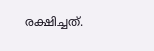രക്ഷിച്ചത്.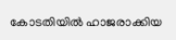കോടതിയില്‍ ഹാജരാക്കിയ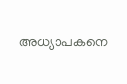അധ്യാപകനെ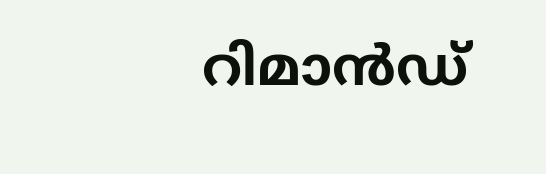റിമാന്‍ഡ്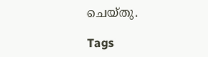ചെയ്തു.

Tags